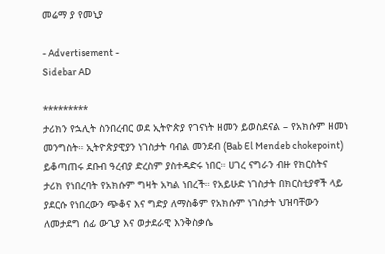መሬማ ያ የመኒያ

- Advertisement -
Sidebar AD

*********
ታሪክን የኋሊት ስንበረብር ወደ ኢትዮጵያ የገናነት ዘመን ይወስደናል – የአክሱም ዘመነ መንግስት። ኢትዮጵያዊያን ነገስታት ባብል መንደብ (Bab El Mendeb chokepoint) ይቆጣጠሩ ደቡብ ዓረብያ ድረስም ያስተዳድሩ ነበር። ሀገረ ናግራን ብዙ የክርስትና ታሪክ የነበረባት የአክሱም ግዛት አካል ነበረች። የአይሁድ ነገስታት በክርስቲያኖች ላይ ያደርሱ የነበረውን ጭቆና እና ግድያ ለማስቆም የአክሱም ነገስታት ህዝባቸውን ለመታደግ ሰፊ ውጊያ እና ወታደራዊ እንቅስቃሴ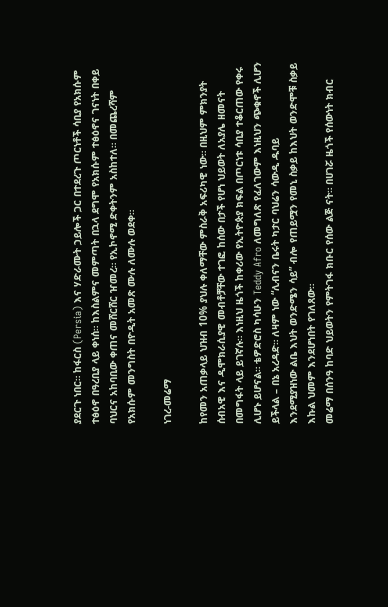ያደርጉ ነበር። ከፋርስ (Persia) እና ሃድራሙት ኃይሎች ጋር በተደረጉ ጦርነቶች ሳቢያ የአክሱም ተፅዕኖ በዓረቢያ ላይ ቀነሰ። ከእስልምና መምጣት በኋላ ደግሞ የአክሱም ተፅዕኖና ገናነት በቀይ ባህርና አከባቢው ቀጠና መሸርሸር ዠመረ። የኢኮኖሚ ድቀትንም አስከተለ። በመጨረሻም የአክሱም መንግስት በዮዲት አመጽ ሙሉ ለሙሉ ወደቀ።

ነገረ-መሬማ

ከየመን አጠቃላይ ህዝብ 10% ያህሉ ቀለማቸው ምስራቅ አፍሪካዊ ነው። በዚህም ምክንያት ሰብአዊ እና ዲሞክራሲያዊ መብቶቻቸው ተገፎ ከሰው በታች የሆነ ህይወት ለአያሌ ዘመናት በመግፋት ላይ ይገኛሉ። እነዚህ ዜጎች ከቀሪው የኢትዮጵያ ክፍል በጦርነቱ ሳቢያ ተቆርጠው የቀሩ ሊሆኑ ይሆናል። ቴዎድሮስ ካሳሁን Teddy Afro ለመግለጽ የፈለገውም እነዚህን ጭቁኖች ሊሆን ይችላል – በኔ አረዳድ። ለዛም ነው “ሊብናን ቤሩት ካታር ባህሬን ሳውዲ ዱባይ
እንደሚያዝነው ልቤ እህት ወንድሜን ሳይ” ብሎ የጠይሟን የመኒ ስቃይ ከእህት ወንድሞቹ ስቃይ እኩል ህመም እንደሆነበት የገለጸው።
መሬማ በሰንዓ ከባድ ህይወትን የምትገፋ ክቡር የሰው ልጅ ናት። በሀገሯ ዜጎች የሰውነት ክብር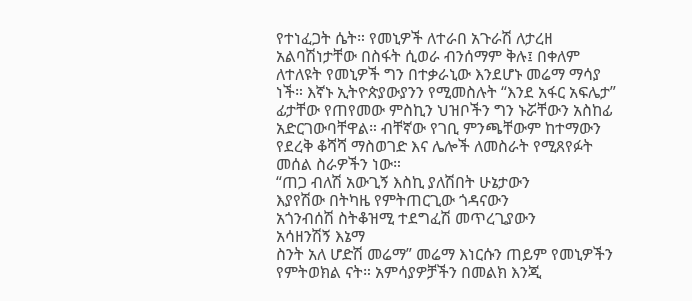የተነፈጋት ሴት። የመኒዎች ለተራበ አጉራሽ ለታረዘ አልባሽነታቸው በስፋት ሲወራ ብንሰማም ቅሉ፤ በቀለም ለተለዩት የመኒዎች ግን በተቃራኒው እንደሆኑ መሬማ ማሳያ ነች። እኛኑ ኢትዮጵያውያንን የሚመስሉት “እንደ አፋር አፍሌታ” ፊታቸው የጠየመው ምስኪን ህዝቦችን ግን ኑሯቸውን አስከፊ አድርገውባቸዋል። ብቸኛው የገቢ ምንጫቸውም ከተማውን የደረቅ ቆሻሻ ማስወገድ እና ሌሎች ለመስራት የሚጸየፉት መሰል ስራዎችን ነው።
“ጠጋ ብለሽ አውጊኝ እስኪ ያለሽበት ሁኔታውን
እያየሽው በትካዜ የምትጠርጊው ጎዳናውን
አጎንብሰሽ ስትቆዝሚ ተደግፈሽ መጥረጊያውን
አሳዘንሽኝ እኔማ
ስንት አለ ሆድሽ መሬማ” መሬማ እነርሱን ጠይም የመኒዎችን የምትወክል ናት። አምሳያዎቻችን በመልክ እንጂ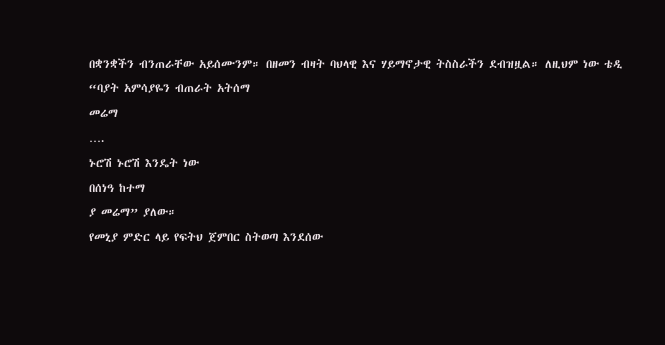በቋንቋችን ብንጠራቸው አይሰሙንም። በዘመን ብዛት ባህላዊ እና ሃይማኖታዊ ትስስራችን ደብዝዟል። ለዚህም ነው ቴዲ
“ባያት አምሳያዬን ብጠራት አትሰማ
መሬማ
….
ኑሮሽ ኑሮሽ እንዴት ነው
በሰነዓ ከተማ
ያ መሬማ” ያለው።
የመኒያ ምድር ላይ የፍትህ ጀምበር ስትወጣ እንደሰው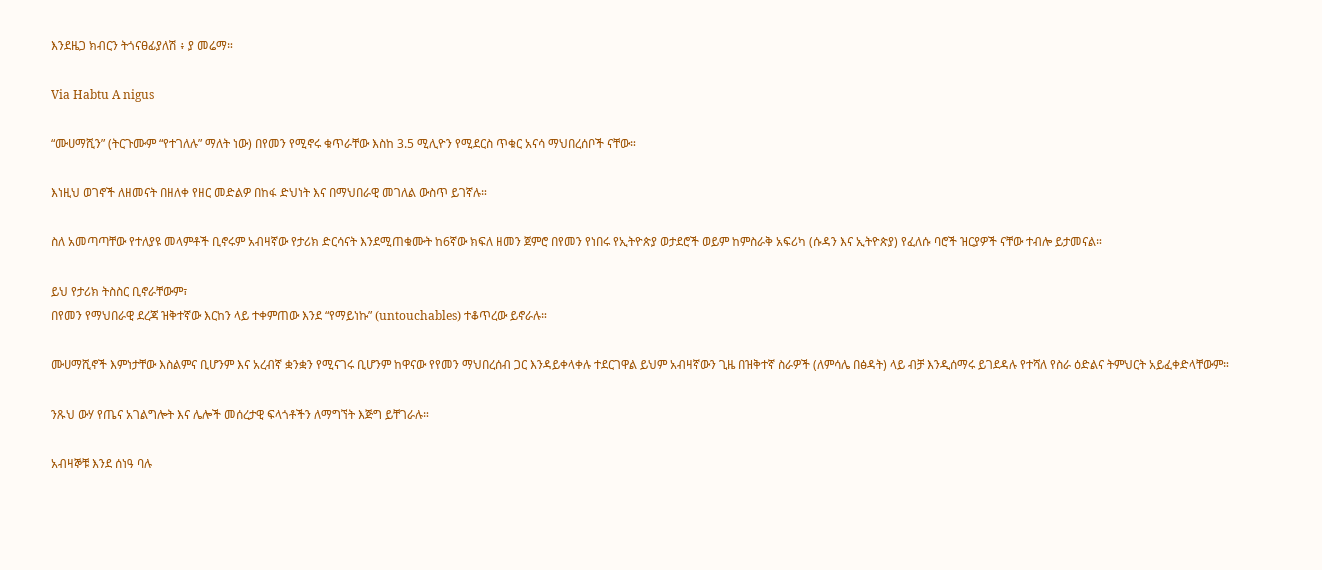እንደዜጋ ክብርን ትጎናፀፊያለሽ ፥ ያ መሬማ።

Via Habtu A nigus

“ሙሀማሺን” (ትርጉሙም “የተገለሉ” ማለት ነው) በየመን የሚኖሩ ቁጥራቸው እስከ 3.5 ሚሊዮን የሚደርስ ጥቁር አናሳ ማህበረሰቦች ናቸው።

እነዚህ ወገኖች ለዘመናት በዘለቀ የዘር መድልዎ በከፋ ድህነት እና በማህበራዊ መገለል ውስጥ ይገኛሉ።

ስለ አመጣጣቸው የተለያዩ መላምቶች ቢኖሩም አብዛኛው የታሪክ ድርሳናት እንደሚጠቁሙት ከ6ኛው ክፍለ ዘመን ጀምሮ በየመን የነበሩ የኢትዮጵያ ወታደሮች ወይም ከምስራቅ አፍሪካ (ሱዳን እና ኢትዮጵያ) የፈለሱ ባሮች ዝርያዎች ናቸው ተብሎ ይታመናል።

ይህ የታሪክ ትስስር ቢኖራቸውም፣
በየመን የማህበራዊ ደረጃ ዝቅተኛው እርከን ላይ ተቀምጠው እንደ “የማይነኩ” (untouchables) ተቆጥረው ይኖራሉ።

ሙሀማሺኖች እምነታቸው እስልምና ቢሆንም እና አረብኛ ቋንቋን የሚናገሩ ቢሆንም ከዋናው የየመን ማህበረሰብ ጋር እንዳይቀላቀሉ ተደርገዋል ይህም አብዛኛውን ጊዜ በዝቅተኛ ስራዎች (ለምሳሌ በፅዳት) ላይ ብቻ እንዲሰማሩ ይገደዳሉ የተሻለ የስራ ዕድልና ትምህርት አይፈቀድላቸውም።

ንጹህ ውሃ የጤና አገልግሎት እና ሌሎች መሰረታዊ ፍላጎቶችን ለማግኘት እጅግ ይቸገራሉ።

አብዛኞቹ እንደ ሰነዓ ባሉ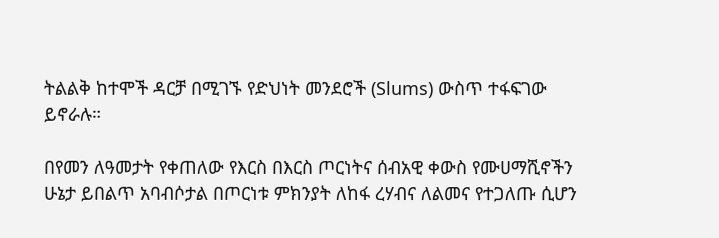ትልልቅ ከተሞች ዳርቻ በሚገኙ የድህነት መንደሮች (Slums) ውስጥ ተፋፍገው ይኖራሉ።

በየመን ለዓመታት የቀጠለው የእርስ በእርስ ጦርነትና ሰብአዊ ቀውስ የሙሀማሺኖችን ሁኔታ ይበልጥ አባብሶታል በጦርነቱ ምክንያት ለከፋ ረሃብና ለልመና የተጋለጡ ሲሆን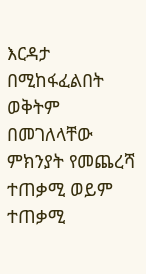እርዳታ በሚከፋፈልበት ወቅትም በመገለላቸው ምክንያት የመጨረሻ ተጠቃሚ ወይም ተጠቃሚ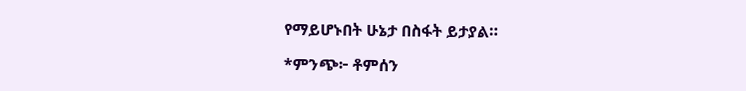የማይሆኑበት ሁኔታ በስፋት ይታያል።

*ምንጭ፦ ቶምሰን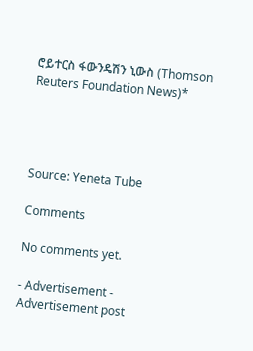ሮይተርስ ፋውንዴሽን ኒውስ (Thomson Reuters Foundation News)*




Source: Yeneta Tube

Comments

No comments yet.

- Advertisement -
Advertisement post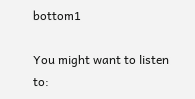bottom1

You might want to listen to: